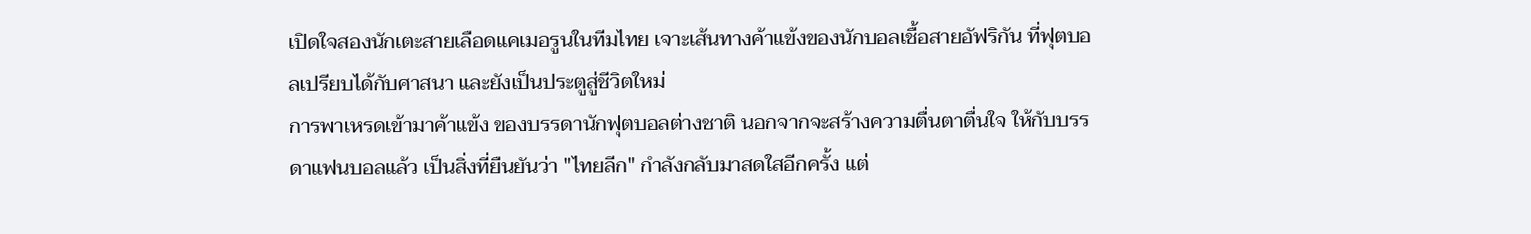เปิดใจสองนักเตะสายเลือดแคเมอรูนในทีมไทย เจาะเส้นทางค้าแข้งของนักบอลเชื้อสายอัฟริกัน ที่ฟุตบอลเปรียบได้กับศาสนา และยังเป็นประตูสู่ชีวิตใหม่
การพาเหรดเข้ามาค้าแข้ง ของบรรดานักฟุตบอลต่างชาติ นอกจากจะสร้างความตื่นตาตื่นใจ ให้กับบรรดาแฟนบอลแล้ว เป็นสิ่งที่ยืนยันว่า "ไทยลีก" กำลังกลับมาสดใสอีกครั้ง แต่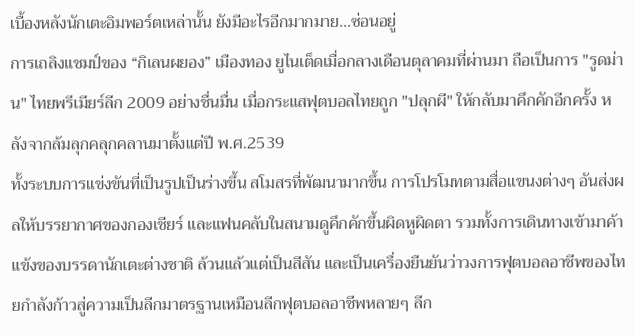เบื้องหลังนักเตะอิมพอร์ตเหล่านั้น ยังมีอะไรอีกมากมาย...ซ่อนอยู่
การเถลิงแชมป์ของ “กิเลนผยอง” เมืองทอง ยูไนเต็ดเมื่อกลางเดือนตุลาคมที่ผ่านมา ถือเป็นการ "รูดม่าน" ไทยพรีเมียร์ลีก 2009 อย่างชื่นมื่น เมื่อกระแสฟุตบอลไทยถูก "ปลุกผี" ให้กลับมาคึกคักอีกครั้ง หลังจากล้มลุกคลุกคลานมาตั้งแต่ปี พ.ศ.2539
ทั้งระบบการแข่งขันที่เป็นรูปเป็นร่างขึ้น สโมสรที่พัฒนามากขึ้น การโปรโมทตามสื่อแขนงต่างๆ อันส่งผลให้บรรยากาศของกองเชียร์ และแฟนคลับในสนามดูคึกคักขึ้นผิดหูผิดตา รวมทั้งการเดินทางเข้ามาค้าแข้งของบรรดานักเตะต่างชาติ ล้วนแล้วแต่เป็นสีสัน และเป็นเครื่องยืนยันว่าวงการฟุตบอลอาชีพของไทยกำลังก้าวสู่ความเป็นลีกมาตรฐานเหมือนลีกฟุตบอลอาชีพหลายๆ ลีก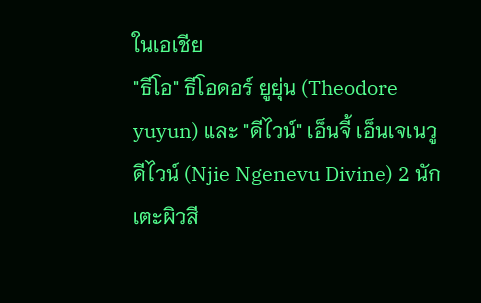ในเอเชีย
"ธีโอ" ธีโอดอร์ ยูยุ่น (Theodore yuyun) และ "ดีไวน์" เอ็นจี้ เอ็นเจเนวู ดีไวน์ (Njie Ngenevu Divine) 2 นักเตะผิวสี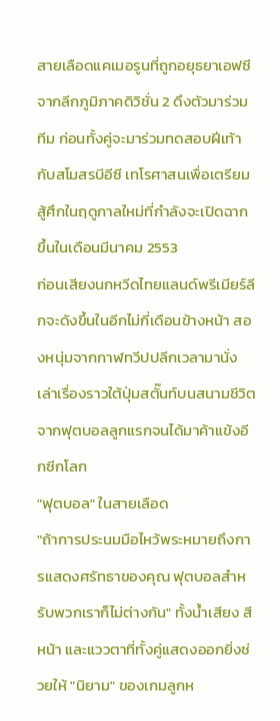สายเลือดแคเมอรูนที่ถูกอยุธยาเอฟซีจากลีกภูมิภาคดิวิชั่น 2 ดึงตัวมาร่วมทีม ก่อนทั้งคู่จะมาร่วมทดสอบฝีเท้ากับสโมสรบีอีซี เทโรศาสนเพื่อเตรียมสู้ศึกในฤดูกาลใหม่ที่กำลังจะเปิดฉากขึ้นในเดือนมีนาคม 2553
ก่อนเสียงนกหวีดไทยแลนด์พรีเมียร์ลีกจะดังขึ้นในอีกไม่กี่เดือนข้างหน้า สองหนุ่มจากกาฬทวีปปลีกเวลามานั่งเล่าเรื่องราวใต้ปุ่มสตั๊นท์บนสนามชีวิต
จากฟุตบอลลูกแรกจนได้มาค้าแข้งอีกซีกโลก
"ฟุตบอล" ในสายเลือด
"ถ้าการประนมมือไหว้พระหมายถึงการแสดงศรัทธาของคุณ ฟุตบอลสำหรับพวกเราก็ไม่ต่างกัน" ทั้งน้ำเสียง สีหน้า และแววตาที่ทั้งคู่แสดงออกยิ่งช่วยให้ "นิยาม" ของเกมลูกห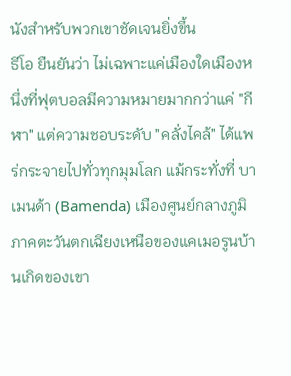นังสำหรับพวกเขาชัดเจนยิ่งขึ้น
ธีโอ ยืนยันว่า ไม่เฉพาะแค่เมืองใดเมืองหนึ่งที่ฟุตบอลมีความหมายมากกว่าแค่ "กีฬา" แต่ความชอบระดับ "คลั่งไคล้" ได้แพร่กระจายไปทั่วทุกมุมโลก แม้กระทั่งที่ บาเมนด้า (Bamenda) เมืองศูนย์กลางภูมิภาคตะวันตกเฉียงเหนือของแคเมอรูนบ้านเกิดของเขา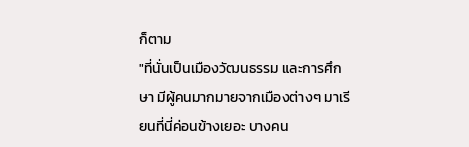ก็ตาม
"ที่นั่นเป็นเมืองวัฒนธรรม และการศึกษา มีผู้คนมากมายจากเมืองต่างๆ มาเรียนที่นี่ค่อนข้างเยอะ บางคน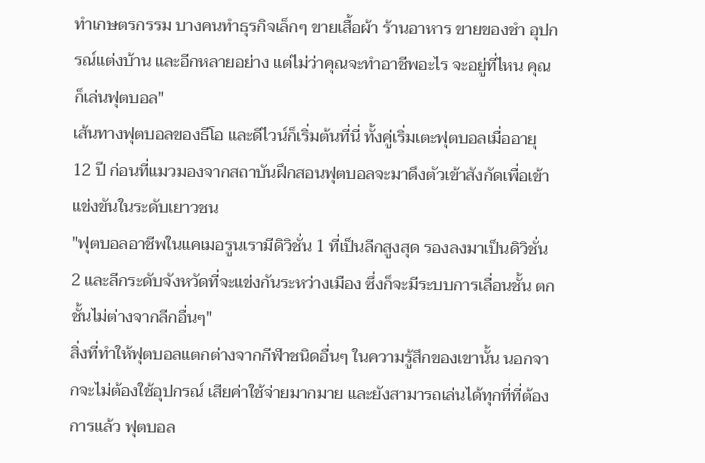ทำเกษตรกรรม บางคนทำธุรกิจเล็กๆ ขายเสื้อผ้า ร้านอาหาร ขายของชำ อุปกรณ์แต่งบ้าน และอีกหลายอย่าง แต่ไม่ว่าคุณจะทำอาชีพอะไร จะอยู่ที่ไหน คุณก็เล่นฟุตบอล"
เส้นทางฟุตบอลของธีโอ และดีไวน์ก็เริ่มต้นที่นี่ ทั้งคู่เริ่มเตะฟุตบอลเมื่ออายุ 12 ปี ก่อนที่แมวมองจากสถาบันฝึกสอนฟุตบอลจะมาดึงตัวเข้าสังกัดเพื่อเข้าแข่งขันในระดับเยาวชน
"ฟุตบอลอาชีพในแคเมอรูนเรามีดิวิชั่น 1 ที่เป็นลีกสูงสุด รองลงมาเป็นดิวิชั่น 2 และลีกระดับจังหวัดที่จะแข่งกันระหว่างเมือง ซึ่งก็จะมีระบบการเลื่อนชั้น ตกชั้นไม่ต่างจากลีกอื่นๆ"
สิ่งที่ทำให้ฟุตบอลแตกต่างจากกีฬาชนิดอื่นๆ ในความรู้สึกของเขานั้น นอกจากจะไม่ต้องใช้อุปกรณ์ เสียค่าใช้จ่ายมากมาย และยังสามารถเล่นได้ทุกที่ที่ต้องการแล้ว ฟุตบอล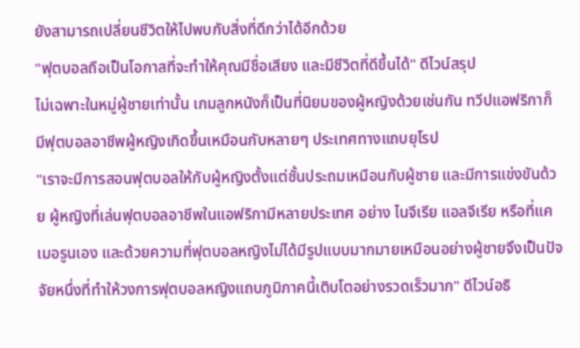ยังสามารถเปลี่ยนชีวิตให้ไปพบกับสิ่งที่ดีกว่าได้อีกด้วย
"ฟุตบอลถือเป็นโอกาสที่จะทำให้คุณมีชื่อเสียง และมีชีวิตที่ดีขึ้นได้" ดีไวน์สรุป
ไม่เฉพาะในหมู่ผู้ชายเท่านั้น เกมลูกหนังก็เป็นที่นิยมของผู้หญิงด้วยเช่นกัน ทวีปแอฟริกาก็มีฟุตบอลอาชีพผู้หญิงเกิดขึ้นเหมือนกับหลายๆ ประเทศทางแถบยุโรป
"เราจะมีการสอนฟุตบอลให้กับผู้หญิงตั้งแต่ชั้นประถมเหมือนกับผู้ชาย และมีการแข่งขันด้วย ผู้หญิงที่เล่นฟุตบอลอาชีพในแอฟริกามีหลายประเทศ อย่าง ไนจีเรีย แอลจีเรีย หรือที่แคเมอรูนเอง และด้วยความที่ฟุตบอลหญิงไม่ได้มีรูปแบบมากมายเหมือนอย่างผู้ชายจึงเป็นปัจจัยหนึ่งที่ทำให้วงการฟุตบอลหญิงแถบภูมิภาคนี้เติบโตอย่างรวดเร็วมาก" ดีไวน์อธิ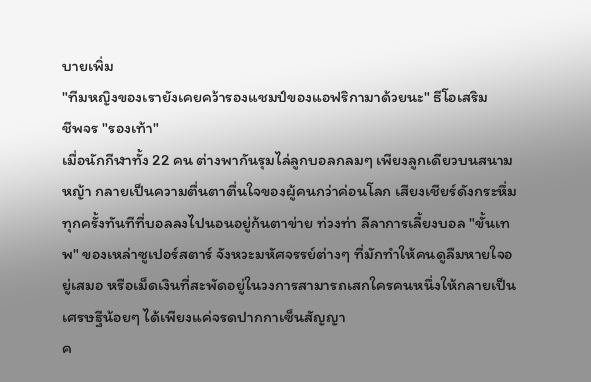บายเพิ่ม
"ทีมหญิงของเรายังเคยคว้ารองแชมป์ของแอฟริกามาด้วยนะ" ธีโอเสริม
ชีพจร "รองเท้า"
เมื่อนักกีฬาทั้ง 22 คน ต่างพากันรุมไล่ลูกบอลกลมๆ เพียงลูกเดียวบนสนามหญ้า กลายเป็นความตื่นตาตื่นใจของผู้คนกว่าค่อนโลก เสียงเชียร์ดังกระหึ่มทุกครั้งทันทีที่บอลลงไปนอนอยู่ก้นตาข่าย ท่วงท่า ลีลาการเลี้ยงบอล "ขั้นเทพ" ของเหล่าซูเปอร์สตาร์ จังหวะมหัศจรรย์ต่างๆ ที่มักทำให้คนดูลืมหายใจอยู่เสมอ หรือเม็ดเงินที่สะพัดอยู่ในวงการสามารถเสกใครคนหนึ่งให้กลายเป็นเศรษฐีน้อยๆ ได้เพียงแค่จรดปากกาเซ็นสัญญา
ค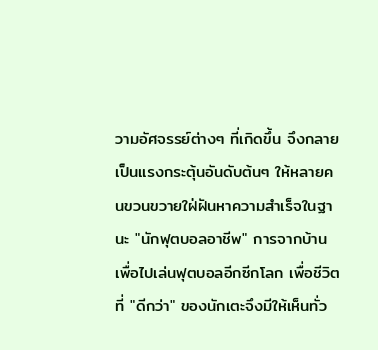วามอัศจรรย์ต่างๆ ที่เกิดขึ้น จึงกลายเป็นแรงกระตุ้นอันดับต้นๆ ให้หลายคนขวนขวายใฝ่ฝันหาความสำเร็จในฐานะ "นักฟุตบอลอาชีพ" การจากบ้านเพื่อไปเล่นฟุตบอลอีกซีกโลก เพื่อชีวิตที่ "ดีกว่า" ของนักเตะจึงมีให้เห็นทั่ว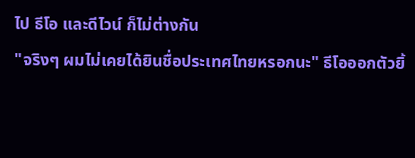ไป ธีโอ และดีไวน์ ก็ไม่ต่างกัน
"จริงๆ ผมไม่เคยได้ยินชื่อประเทศไทยหรอกนะ" ธีโอออกตัวยิ้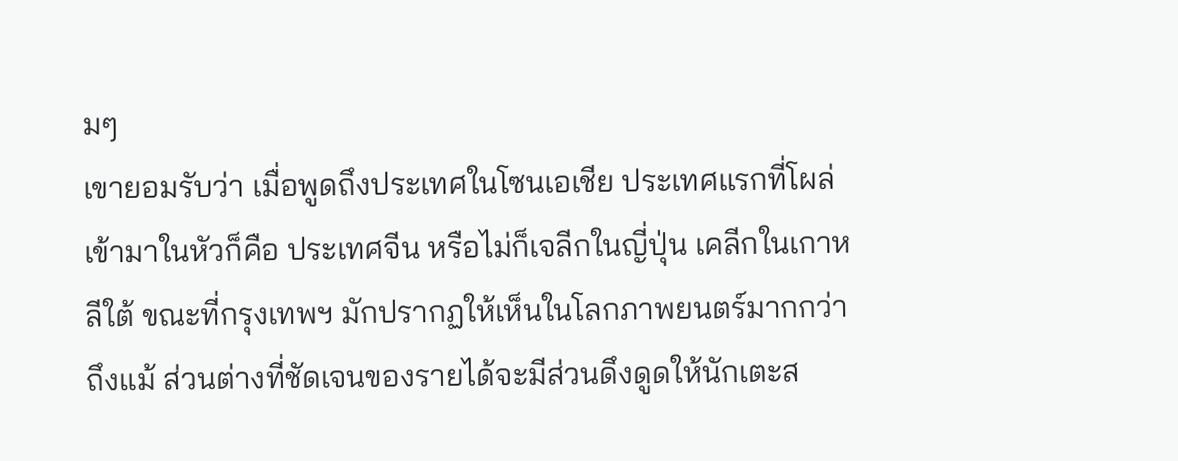มๆ
เขายอมรับว่า เมื่อพูดถึงประเทศในโซนเอเชีย ประเทศแรกที่โผล่เข้ามาในหัวก็คือ ประเทศจีน หรือไม่ก็เจลีกในญี่ปุ่น เคลีกในเกาหลีใต้ ขณะที่กรุงเทพฯ มักปรากฏให้เห็นในโลกภาพยนตร์มากกว่า
ถึงแม้ ส่วนต่างที่ชัดเจนของรายได้จะมีส่วนดึงดูดให้นักเตะส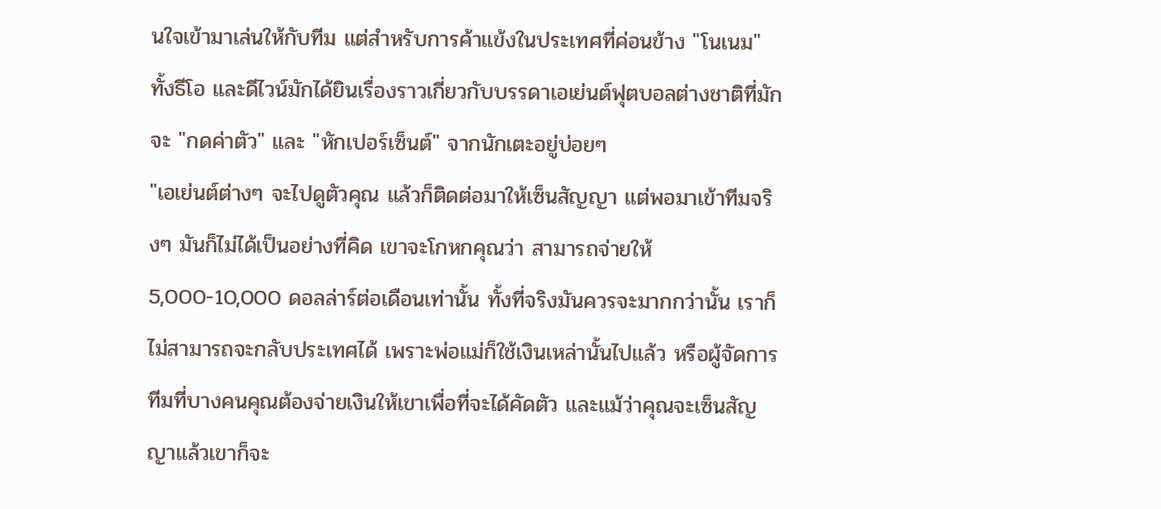นใจเข้ามาเล่นให้กับทีม แต่สำหรับการค้าแข้งในประเทศที่ค่อนข้าง "โนเนม" ทั้งธีโอ และดีไวน์มักได้ยินเรื่องราวเกี่ยวกับบรรดาเอเย่นต์ฟุตบอลต่างชาติที่มักจะ "กดค่าตัว" และ "หักเปอร์เซ็นต์" จากนักเตะอยู่บ่อยๆ
"เอเย่นต์ต่างๆ จะไปดูตัวคุณ แล้วก็ติดต่อมาให้เซ็นสัญญา แต่พอมาเข้าทีมจริงๆ มันก็ไม่ได้เป็นอย่างที่คิด เขาจะโกหกคุณว่า สามารถจ่ายให้ 5,000-10,000 ดอลล่าร์ต่อเดือนเท่านั้น ทั้งที่จริงมันควรจะมากกว่านั้น เราก็ไม่สามารถจะกลับประเทศได้ เพราะพ่อแม่ก็ใช้เงินเหล่านั้นไปแล้ว หรือผู้จัดการทีมที่บางคนคุณต้องจ่ายเงินให้เขาเพื่อที่จะได้คัดตัว และแม้ว่าคุณจะเซ็นสัญญาแล้วเขาก็จะ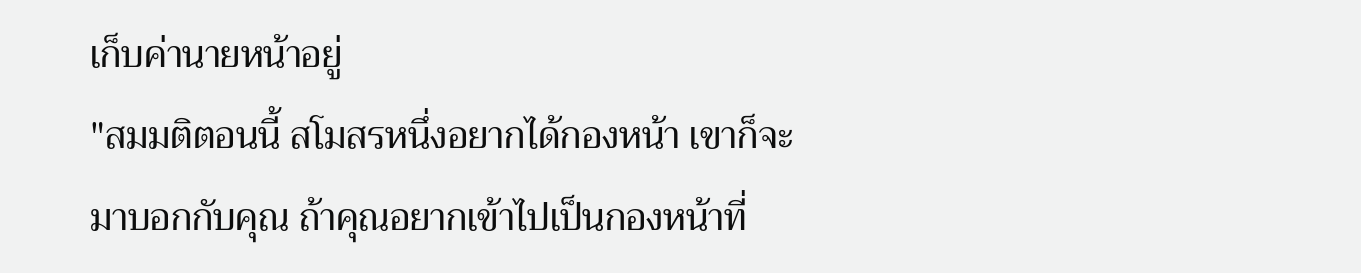เก็บค่านายหน้าอยู่
"สมมติตอนนี้ สโมสรหนึ่งอยากได้กองหน้า เขาก็จะมาบอกกับคุณ ถ้าคุณอยากเข้าไปเป็นกองหน้าที่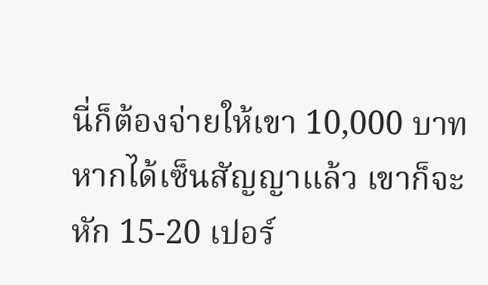นี่ก็ต้องจ่ายให้เขา 10,000 บาท หากได้เซ็นสัญญาแล้ว เขาก็จะหัก 15-20 เปอร์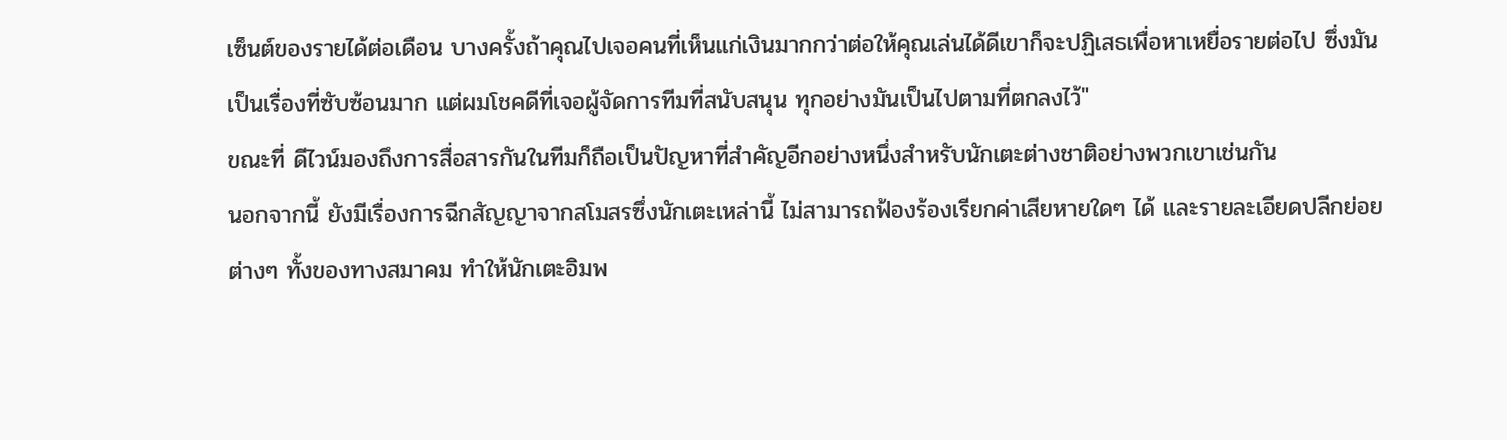เซ็นต์ของรายได้ต่อเดือน บางครั้งถ้าคุณไปเจอคนที่เห็นแก่เงินมากกว่าต่อให้คุณเล่นได้ดีเขาก็จะปฏิเสธเพื่อหาเหยื่อรายต่อไป ซึ่งมันเป็นเรื่องที่ซับซ้อนมาก แต่ผมโชคดีที่เจอผู้จัดการทีมที่สนับสนุน ทุกอย่างมันเป็นไปตามที่ตกลงไว้"
ขณะที่ ดีไวน์มองถึงการสื่อสารกันในทีมก็ถือเป็นปัญหาที่สำคัญอีกอย่างหนึ่งสำหรับนักเตะต่างชาติอย่างพวกเขาเช่นกัน
นอกจากนี้ ยังมีเรื่องการฉีกสัญญาจากสโมสรซึ่งนักเตะเหล่านี้ ไม่สามารถฟ้องร้องเรียกค่าเสียหายใดๆ ได้ และรายละเอียดปลีกย่อยต่างๆ ทั้งของทางสมาคม ทำให้นักเตะอิมพ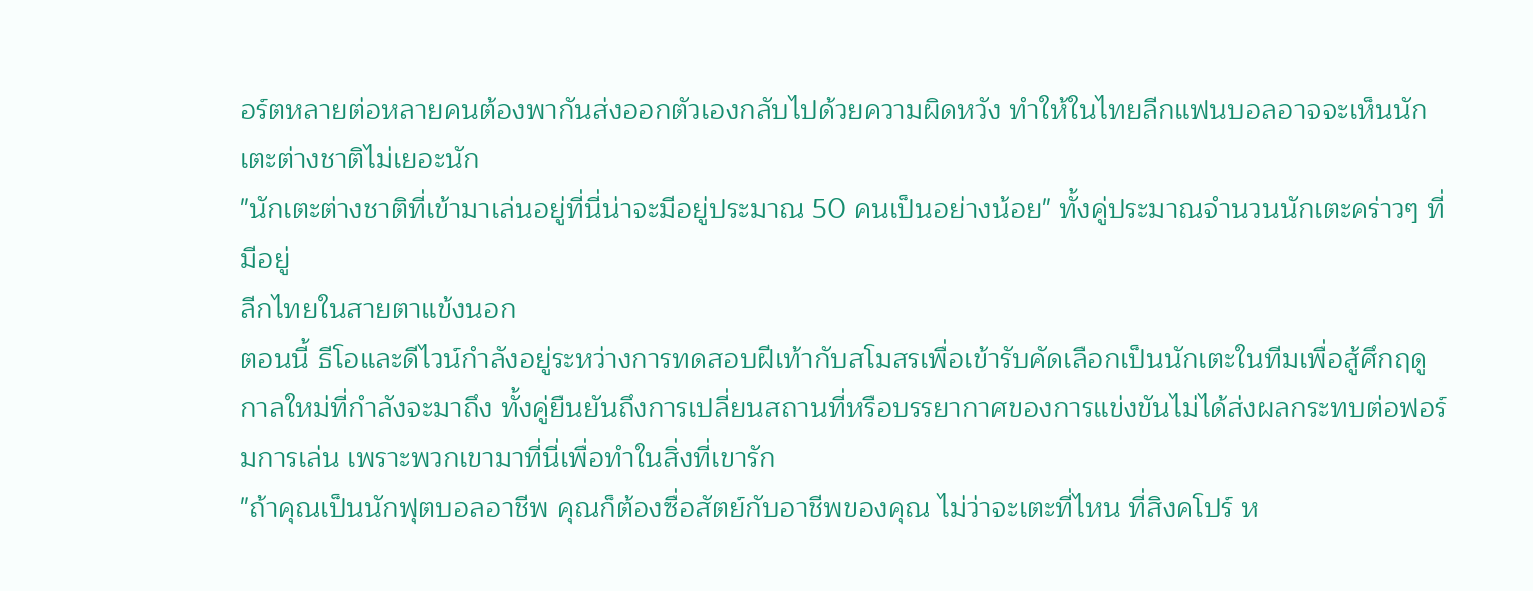อร์ตหลายต่อหลายคนต้องพากันส่งออกตัวเองกลับไปด้วยความผิดหวัง ทำให้ในไทยลีกแฟนบอลอาจจะเห็นนักเตะต่างชาติไม่เยอะนัก
"นักเตะต่างชาติที่เข้ามาเล่นอยู่ที่นี่น่าจะมีอยู่ประมาณ 50 คนเป็นอย่างน้อย" ทั้งคู่ประมาณจำนวนนักเตะคร่าวๆ ที่มีอยู่
ลีกไทยในสายตาแข้งนอก
ตอนนี้ ธีโอและดีไวน์กำลังอยู่ระหว่างการทดสอบฝีเท้ากับสโมสรเพื่อเข้ารับคัดเลือกเป็นนักเตะในทีมเพื่อสู้ศึกฤดูกาลใหม่ที่กำลังจะมาถึง ทั้งคู่ยืนยันถึงการเปลี่ยนสถานที่หรือบรรยากาศของการแข่งขันไม่ได้ส่งผลกระทบต่อฟอร์มการเล่น เพราะพวกเขามาที่นี่เพื่อทำในสิ่งที่เขารัก
"ถ้าคุณเป็นนักฟุตบอลอาชีพ คุณก็ต้องซื่อสัตย์กับอาชีพของคุณ ไม่ว่าจะเตะที่ไหน ที่สิงคโปร์ ห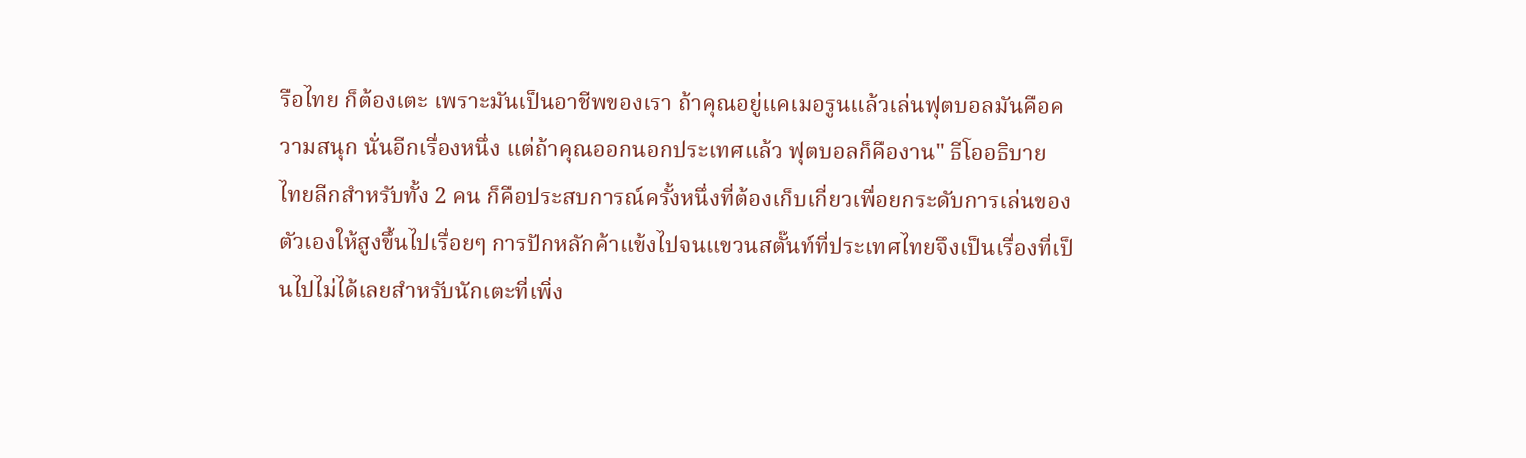รือไทย ก็ต้องเตะ เพราะมันเป็นอาชีพของเรา ถ้าคุณอยู่แคเมอรูนแล้วเล่นฟุตบอลมันคือความสนุก นั่นอีกเรื่องหนึ่ง แต่ถ้าคุณออกนอกประเทศแล้ว ฟุตบอลก็คืองาน" ธีโออธิบาย
ไทยลีกสำหรับทั้ง 2 คน ก็คือประสบการณ์ครั้งหนึ่งที่ต้องเก็บเกี่ยวเพื่อยกระดับการเล่นของตัวเองให้สูงขึ้นไปเรื่อยๆ การปักหลักค้าแข้งไปจนแขวนสตั๊นท์ที่ประเทศไทยจึงเป็นเรื่องที่เป็นไปไม่ได้เลยสำหรับนักเตะที่เพิ่ง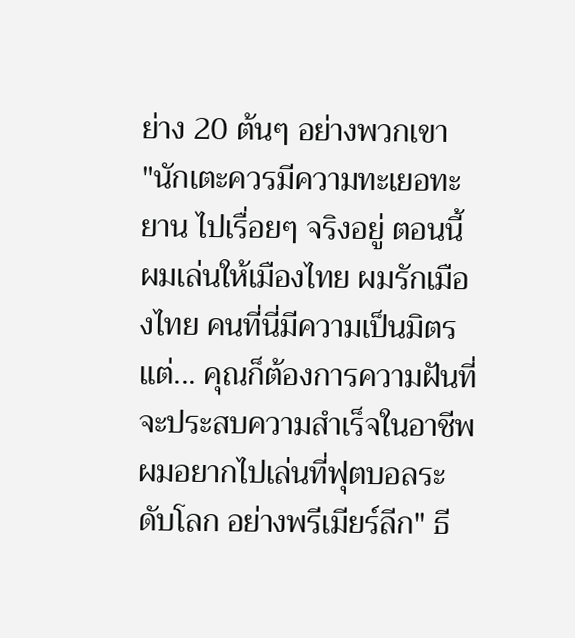ย่าง 20 ต้นๆ อย่างพวกเขา
"นักเตะควรมีความทะเยอทะยาน ไปเรื่อยๆ จริงอยู่ ตอนนี้ผมเล่นให้เมืองไทย ผมรักเมืองไทย คนที่นี่มีความเป็นมิตร แต่... คุณก็ต้องการความฝันที่จะประสบความสำเร็จในอาชีพ ผมอยากไปเล่นที่ฟุตบอลระดับโลก อย่างพรีเมียร์ลีก" ธี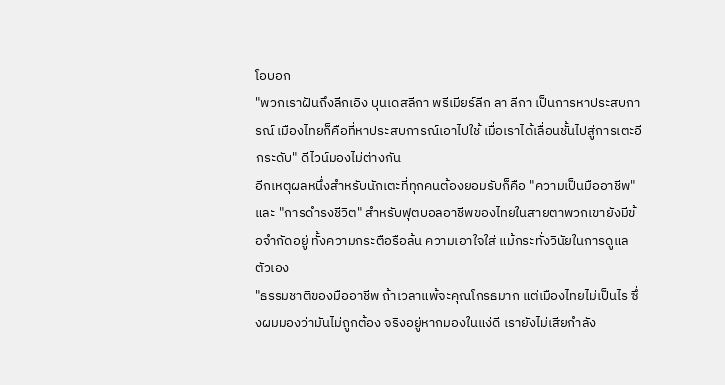โอบอก
"พวกเราฝันถึงลีกเอิง บุนเดสลีกา พรีเมียร์ลีก ลา ลีกา เป็นการหาประสบการณ์ เมืองไทยก็คือที่หาประสบการณ์เอาไปใช้ เมื่อเราได้เลื่อนชั้นไปสู่การเตะอีกระดับ" ดีไวน์มองไม่ต่างกัน
อีกเหตุผลหนึ่งสำหรับนักเตะที่ทุกคนต้องยอมรับก็คือ "ความเป็นมืออาชีพ" และ "การดำรงชีวิต" สำหรับฟุตบอลอาชีพของไทยในสายตาพวกเขายังมีข้อจำกัดอยู่ ทั้งความกระตือรือล้น ความเอาใจใส่ แม้กระทั่งวินัยในการดูแลตัวเอง
"ธรรมชาติของมืออาชีพ ถ้าเวลาแพ้จะคุณโกรธมาก แต่เมืองไทยไม่เป็นไร ซึ่งผมมองว่ามันไม่ถูกต้อง จริงอยู่หากมองในแง่ดี เรายังไม่เสียกำลัง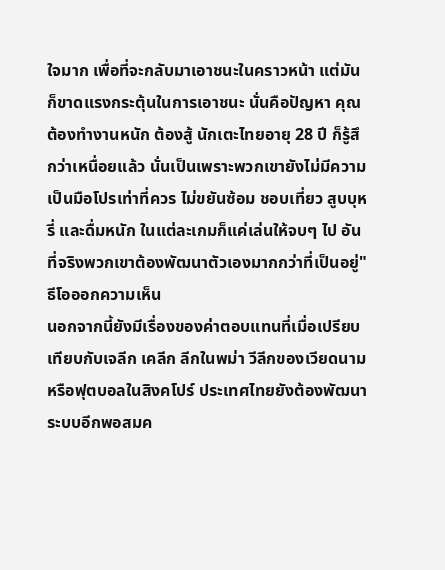ใจมาก เพื่อที่จะกลับมาเอาชนะในคราวหน้า แต่มันก็ขาดแรงกระตุ้นในการเอาชนะ นั่นคือปัญหา คุณต้องทำงานหนัก ต้องสู้ นักเตะไทยอายุ 28 ปี ก็รู้สึกว่าเหนื่อยแล้ว นั่นเป็นเพราะพวกเขายังไม่มีความเป็นมือโปรเท่าที่ควร ไม่ขยันซ้อม ชอบเที่ยว สูบบุหรี่ และดื่มหนัก ในแต่ละเกมก็แค่เล่นให้จบๆ ไป อันที่จริงพวกเขาต้องพัฒนาตัวเองมากกว่าที่เป็นอยู่" ธีโอออกความเห็น
นอกจากนี้ยังมีเรื่องของค่าตอบแทนที่เมื่อเปรียบเทียบกับเจลีก เคลีก ลีกในพม่า วีลีกของเวียดนาม หรือฟุตบอลในสิงคโปร์ ประเทศไทยยังต้องพัฒนาระบบอีกพอสมค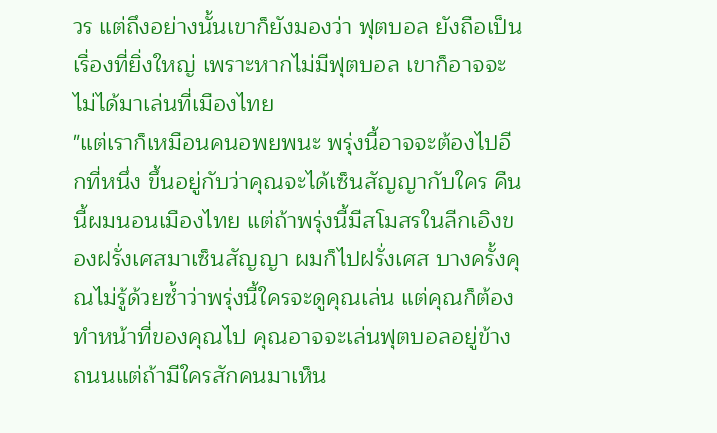วร แต่ถึงอย่างนั้นเขาก็ยังมองว่า ฟุตบอล ยังถือเป็นเรื่องที่ยิ่งใหญ่ เพราะหากไม่มีฟุตบอล เขาก็อาจจะไม่ได้มาเล่นที่เมืองไทย
"แต่เราก็เหมือนคนอพยพนะ พรุ่งนี้อาจจะต้องไปอีกที่หนึ่ง ขึ้นอยู่กับว่าคุณจะได้เซ็นสัญญากับใคร คืนนี้ผมนอนเมืองไทย แต่ถ้าพรุ่งนี้มีสโมสรในลีกเอิงของฝรั่งเศสมาเซ็นสัญญา ผมก็ไปฝรั่งเศส บางครั้งคุณไม่รู้ด้วยซ้ำว่าพรุ่งนี้ใครจะดูคุณเล่น แต่คุณก็ต้องทำหน้าที่ของคุณไป คุณอาจจะเล่นฟุตบอลอยู่ข้างถนนแต่ถ้ามีใครสักคนมาเห็น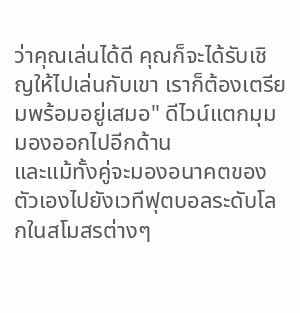ว่าคุณเล่นได้ดี คุณก็จะได้รับเชิญให้ไปเล่นกับเขา เราก็ต้องเตรียมพร้อมอยู่เสมอ" ดีไวน์แตกมุมมองออกไปอีกด้าน
และแม้ทั้งคู่จะมองอนาคตของตัวเองไปยังเวทีฟุตบอลระดับโลกในสโมสรต่างๆ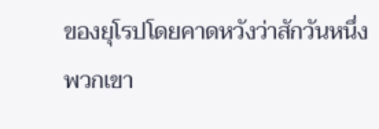ของยุโรปโดยคาดหวังว่าสักวันหนึ่งพวกเขา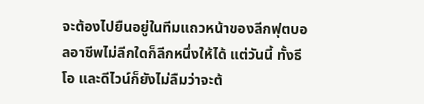จะต้องไปยืนอยู่ในทีมแถวหน้าของลีกฟุตบอลอาชีพไม่ลีกใดก็ลีกหนึ่งให้ได้ แต่วันนี้ ทั้งธีโอ และดีไวน์ก็ยังไม่ลืมว่าจะต้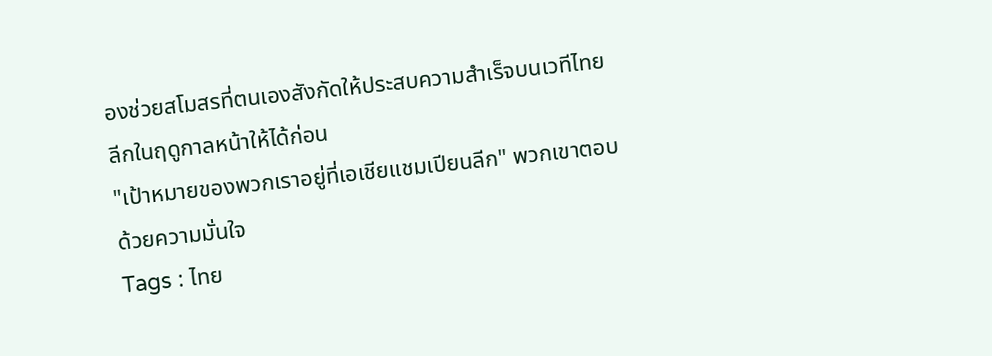องช่วยสโมสรที่ตนเองสังกัดให้ประสบความสำเร็จบนเวทีไทยลีกในฤดูกาลหน้าให้ได้ก่อน
"เป้าหมายของพวกเราอยู่ที่เอเชียแชมเปียนลีก" พวกเขาตอบด้วยความมั่นใจ
Tags : ไทย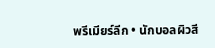พรีเมียร์ลีก • นักบอลผิวสี